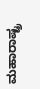ಮಹಾರಾಷ್ಟ್ರ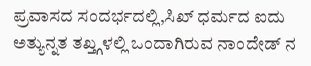ಪ್ರವಾಸದ ಸಂದರ್ಭದಲ್ಲಿ,ಸಿಖ್ ಧರ್ಮದ ಐದು ಅತ್ಯುನ್ನತ ತಖ್ತ್ಗಳಲ್ಲಿ ಒಂದಾಗಿರುವ ನಾಂದೇಡ್ ನ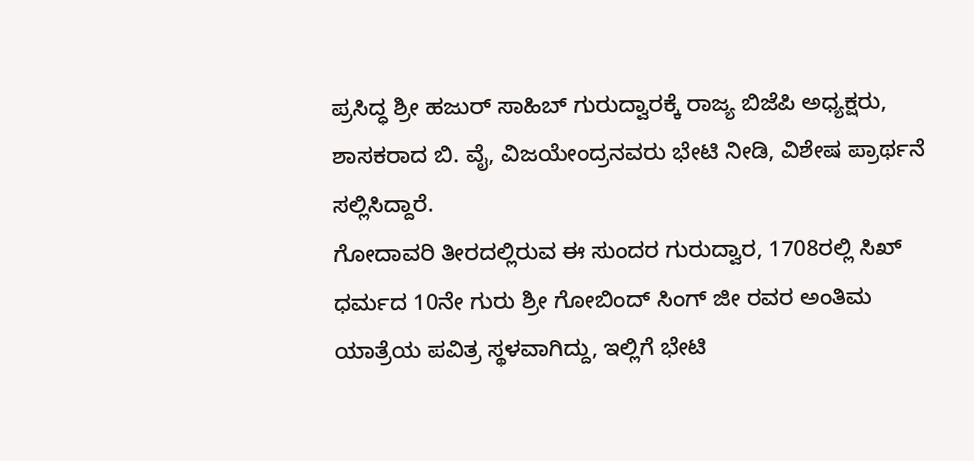ಪ್ರಸಿದ್ಧ ಶ್ರೀ ಹಜುರ್ ಸಾಹಿಬ್ ಗುರುದ್ವಾರಕ್ಕೆ ರಾಜ್ಯ ಬಿಜೆಪಿ ಅಧ್ಯಕ್ಷರು, ಶಾಸಕರಾದ ಬಿ. ವೈ, ವಿಜಯೇಂದ್ರನವರು ಭೇಟಿ ನೀಡಿ, ವಿಶೇಷ ಪ್ರಾರ್ಥನೆ ಸಲ್ಲಿಸಿದ್ದಾರೆ.
ಗೋದಾವರಿ ತೀರದಲ್ಲಿರುವ ಈ ಸುಂದರ ಗುರುದ್ವಾರ, 1708ರಲ್ಲಿ ಸಿಖ್ ಧರ್ಮದ 10ನೇ ಗುರು ಶ್ರೀ ಗೋಬಿಂದ್ ಸಿಂಗ್ ಜೀ ರವರ ಅಂತಿಮ ಯಾತ್ರೆಯ ಪವಿತ್ರ ಸ್ಥಳವಾಗಿದ್ದು, ಇಲ್ಲಿಗೆ ಭೇಟಿ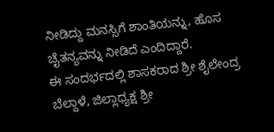ನೀಡಿದ್ದು ಮನಸ್ಸಿಗೆ ಶಾಂತಿಯನ್ನು, ಹೊಸ ಚೈತನ್ಯವನ್ನು ನೀಡಿದೆ ಎಂದಿದ್ದಾರೆ.
ಈ ಸಂದರ್ಭದಲ್ಲಿ ಶಾಸಕರಾದ ಶ್ರೀ ಶೈಲೇಂದ್ರ ಬೆಲ್ದಾಳೆ, ಜಿಲ್ಲಾಧ್ಯಕ್ಷ ಶ್ರೀ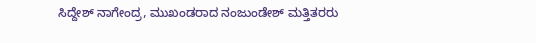ಸಿದ್ದೇಶ್ ನಾಗೇಂದ್ರ, ಮುಖಂಡರಾದ ನಂಜುಂಡೇಶ್ ಮತ್ತಿತರರು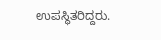ಉಪಸ್ಥಿತರಿದ್ದರು.